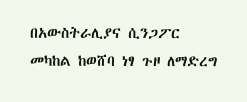በአውስትራሊያና ሲንጋፖር መካከል ከወሸባ ነፃ ጉዞ ለማድረግ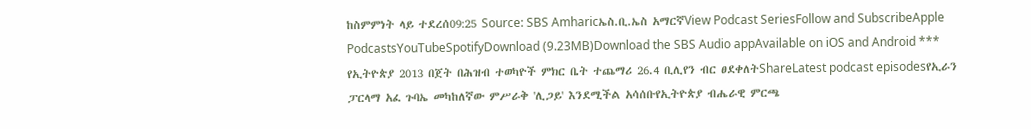ከስምምነት ላይ ተደረሰ09:25 Source: SBS Amharicኤስ.ቢ.ኤስ አማርኛView Podcast SeriesFollow and SubscribeApple PodcastsYouTubeSpotifyDownload (9.23MB)Download the SBS Audio appAvailable on iOS and Android *** የኢትዮጵያ 2013 በጀት በሕዝብ ተወካዮች ምክር ቤት ተጨማሪ 26.4 ቢሊየን ብር ፀደቀለትShareLatest podcast episodesየኢራን ፓርላማ አፈ ጉባኤ መካከለኛው ምሥራቅ 'ሊጋይ' እንደሚችል አሳሰቡየኢትዮጵያ ብሔራዊ ምርጫ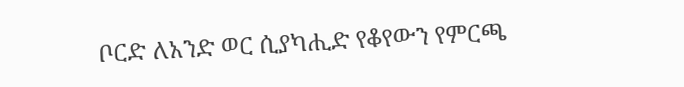ቦርድ ለአንድ ወር ሲያካሒድ የቆየውን የምርጫ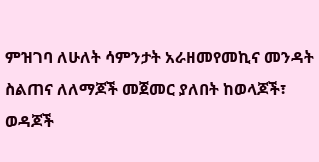ምዝገባ ለሁለት ሳምንታት አራዘመየመኪና መንዳት ስልጠና ለለማጆች መጀመር ያለበት ከወላጆች፣ ወዳጆች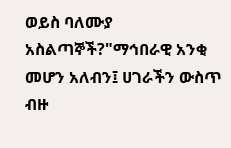ወይስ ባለሙያ አስልጣኞች?"ማኅበራዊ አንቂ መሆን አለብን፤ ሀገራችን ውስጥ ብዙ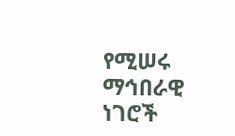የሚሠሩ ማኅበራዊ ነገሮች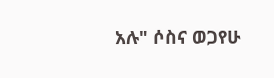አሉ" ሶስና ወጋየሁ